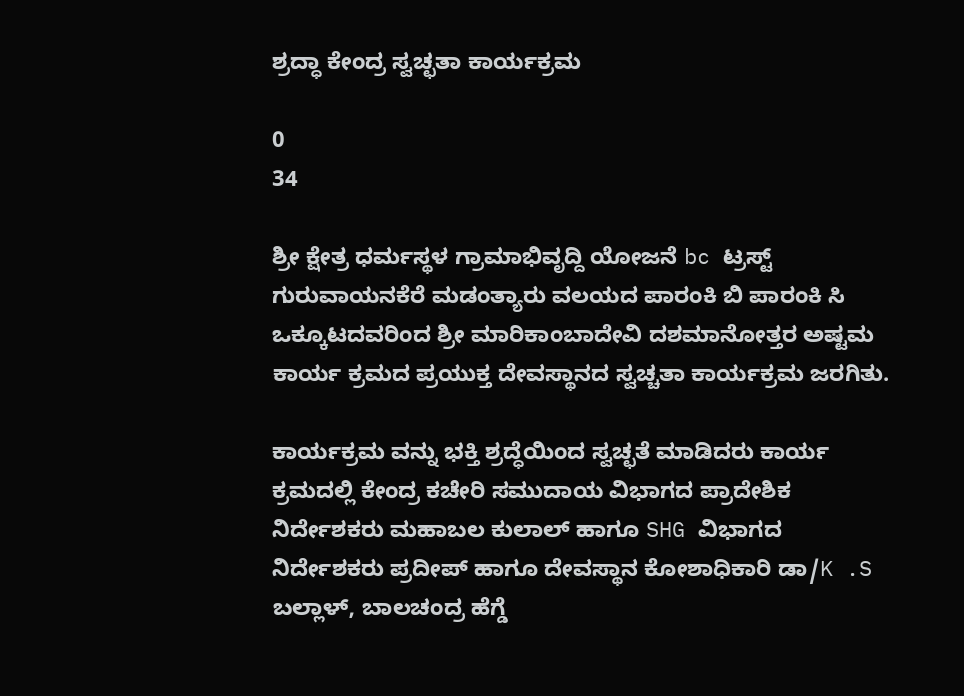ಶ್ರದ್ಧಾ ಕೇಂದ್ರ ಸ್ವಚ್ಛತಾ ಕಾರ್ಯಕ್ರಮ

0
34

ಶ್ರೀ ಕ್ಷೇತ್ರ ಧರ್ಮಸ್ಥಳ ಗ್ರಾಮಾಭಿವೃದ್ದಿ ಯೋಜನೆ bc ಟ್ರಸ್ಟ್ ಗುರುವಾಯನಕೆರೆ ಮಡಂತ್ಯಾರು ವಲಯದ ಪಾರಂಕಿ ಬಿ ಪಾರಂಕಿ ಸಿ ಒಕ್ಕೂಟದವರಿಂದ ಶ್ರೀ ಮಾರಿಕಾಂಬಾದೇವಿ ದಶಮಾನೋತ್ತರ ಅಷ್ಟಮ ಕಾರ್ಯ ಕ್ರಮದ ಪ್ರಯುಕ್ತ ದೇವಸ್ಥಾನದ ಸ್ವಚ್ಚತಾ ಕಾರ್ಯಕ್ರಮ ಜರಗಿತು.

ಕಾರ್ಯಕ್ರಮ ವನ್ನು ಭಕ್ತಿ ಶ್ರದ್ಧೆಯಿಂದ ಸ್ವಚ್ಛತೆ ಮಾಡಿದರು ಕಾರ್ಯ ಕ್ರಮದಲ್ಲಿ ಕೇಂದ್ರ ಕಚೇರಿ ಸಮುದಾಯ ವಿಭಾಗದ ಪ್ರಾದೇಶಿಕ ನಿರ್ದೇಶಕರು ಮಹಾಬಲ ಕುಲಾಲ್ ಹಾಗೂ SHG ವಿಭಾಗದ ನಿರ್ದೇಶಕರು ಪ್ರದೀಪ್ ಹಾಗೂ ದೇವಸ್ಥಾನ ಕೋಶಾಧಿಕಾರಿ ಡಾ/K .S ಬಲ್ಲಾಳ್, ಬಾಲಚಂದ್ರ ಹೆಗ್ಡೆ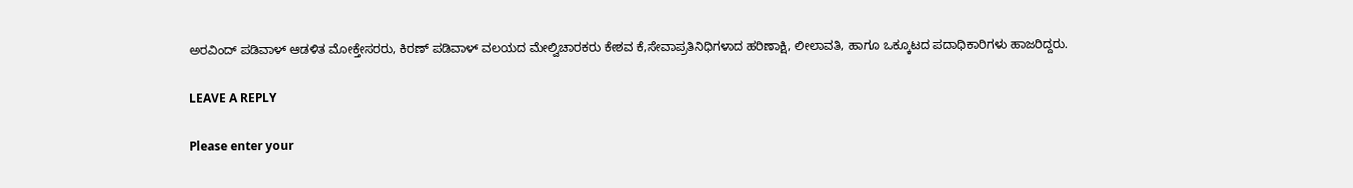ಅರವಿಂದ್ ಪಡಿವಾಳ್ ಆಡಳಿತ ಮೋಕ್ತೇಸರರು, ಕಿರಣ್ ಪಡಿವಾಳ್ ವಲಯದ ಮೇಲ್ವಿಚಾರಕರು ಕೇಶವ ಕೆ,ಸೇವಾಪ್ರತಿನಿಧಿಗಳಾದ ಹರಿಣಾಕ್ಷಿ, ಲೀಲಾವತಿ, ಹಾಗೂ ಒಕ್ಕೂಟದ ಪದಾಧಿಕಾರಿಗಳು ಹಾಜರಿದ್ದರು.

LEAVE A REPLY

Please enter your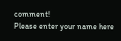comment!
Please enter your name here